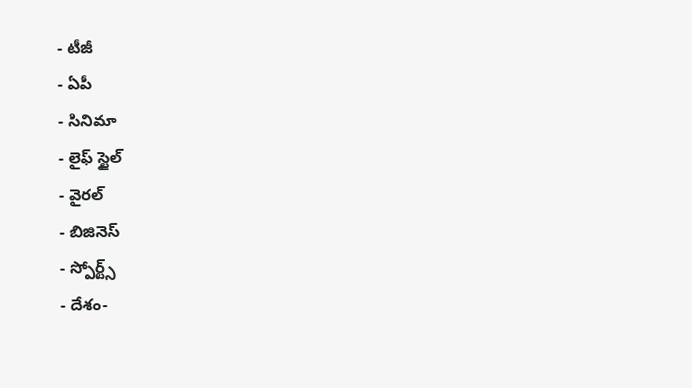- టీజీ
- ఏపీ
- సినిమా
- లైఫ్ స్టైల్
- వైరల్
- బిజినెస్
- స్పోర్ట్స్
- దేశం-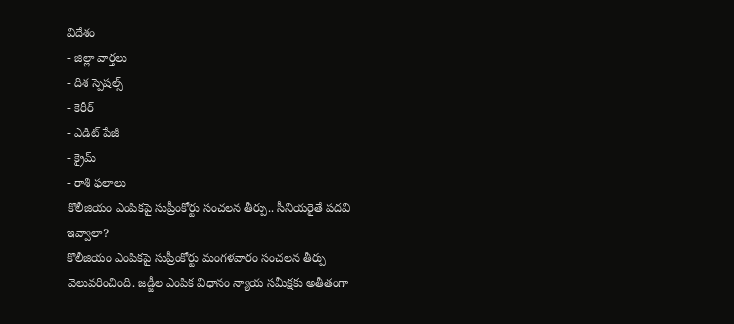విదేశం
- జిల్లా వార్తలు
- దిశ స్పెషల్స్
- కెరీర్
- ఎడిట్ పేజీ
- క్రైమ్
- రాశి ఫలాలు
కొలీజియం ఎంపికపై సుప్రీంకోర్టు సంచలన తీర్పు.. సీనియరైతే పదవి ఇవ్వాలా?
కొలీజియం ఎంపికపై సుప్రీంకోర్టు మంగళవారం సంచలన తీర్పు వెలువరించింది. జడ్జీల ఎంపిక విధానం న్యాయ సమీక్షకు అతీతంగా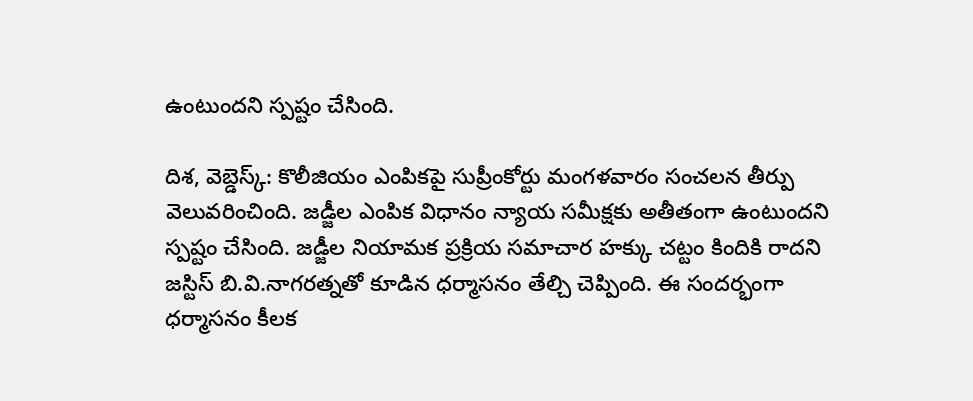ఉంటుందని స్పష్టం చేసింది.

దిశ, వెబ్డెస్క్: కొలీజియం ఎంపికపై సుప్రీంకోర్టు మంగళవారం సంచలన తీర్పు వెలువరించింది. జడ్జీల ఎంపిక విధానం న్యాయ సమీక్షకు అతీతంగా ఉంటుందని స్పష్టం చేసింది. జడ్జీల నియామక ప్రక్రియ సమాచార హక్కు చట్టం కిందికి రాదని జస్టిస్ బి.వి.నాగరత్నతో కూడిన ధర్మాసనం తేల్చి చెప్పింది. ఈ సందర్భంగా ధర్మాసనం కీలక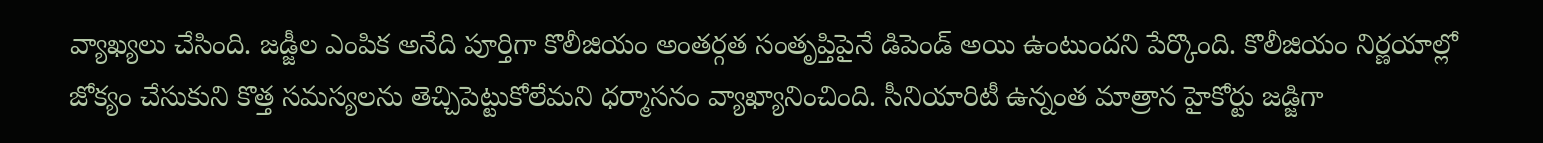వ్యాఖ్యలు చేసింది. జడ్జీల ఎంపిక అనేది పూర్తిగా కొలీజియం అంతర్గత సంతృప్తిపైనే డిపెండ్ అయి ఉంటుందని పేర్కొంది. కొలీజియం నిర్ణయాల్లో జోక్యం చేసుకుని కొత్త సమస్యలను తెచ్చిపెట్టుకోలేమని ధర్మాసనం వ్యాఖ్యానించింది. సీనియారిటీ ఉన్నంత మాత్రాన హైకోర్టు జడ్జిగా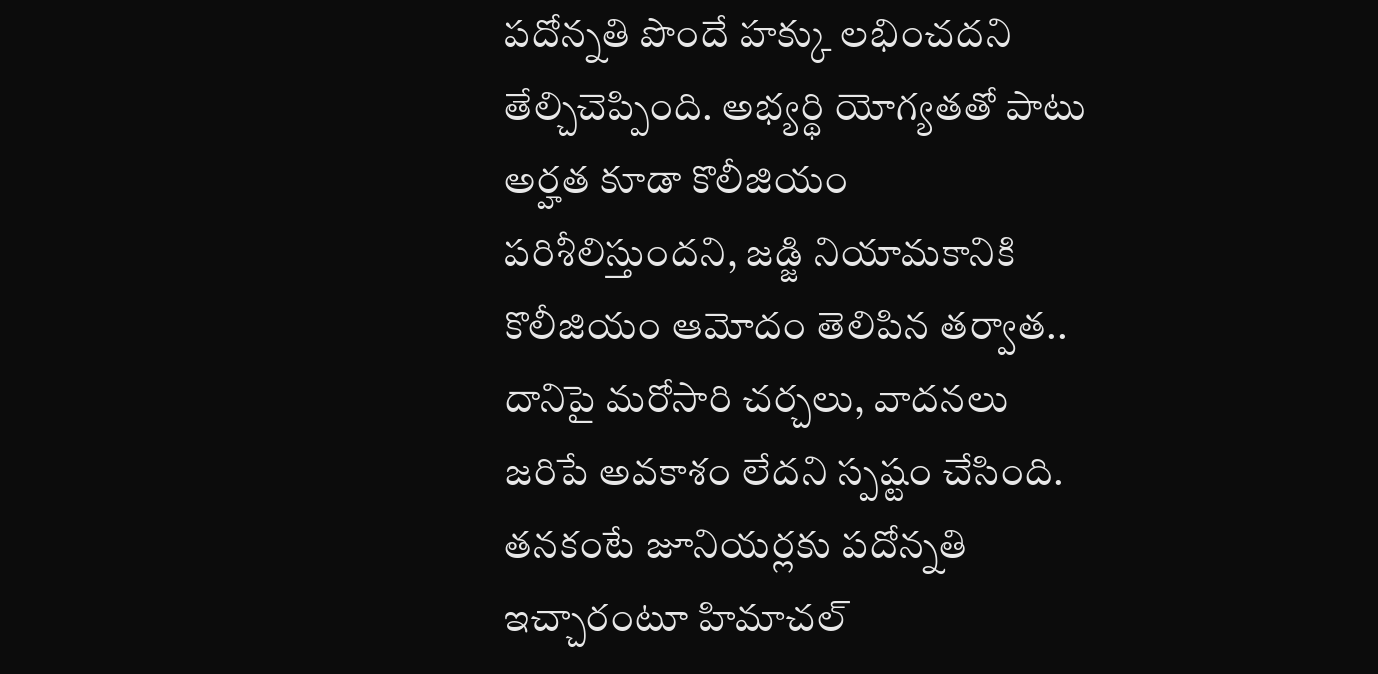పదోన్నతి పొందే హక్కు లభించదని తేల్చిచెప్పింది. అభ్యర్థి యోగ్యతతో పాటు అర్హత కూడా కొలీజియం పరిశీలిస్తుందని, జడ్జి నియామకానికి కొలీజియం ఆమోదం తెలిపిన తర్వాత.. దానిపై మరోసారి చర్చలు, వాదనలు జరిపే అవకాశం లేదని స్పష్టం చేసింది. తనకంటే జూనియర్లకు పదోన్నతి ఇచ్చారంటూ హిమాచల్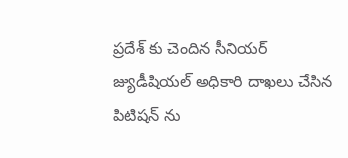ప్రదేశ్ కు చెందిన సీనియర్ జ్యుడీషియల్ అధికారి దాఖలు చేసిన పిటిషన్ ను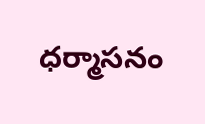ధర్మాసనం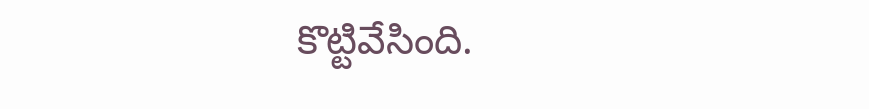కొట్టివేసింది.